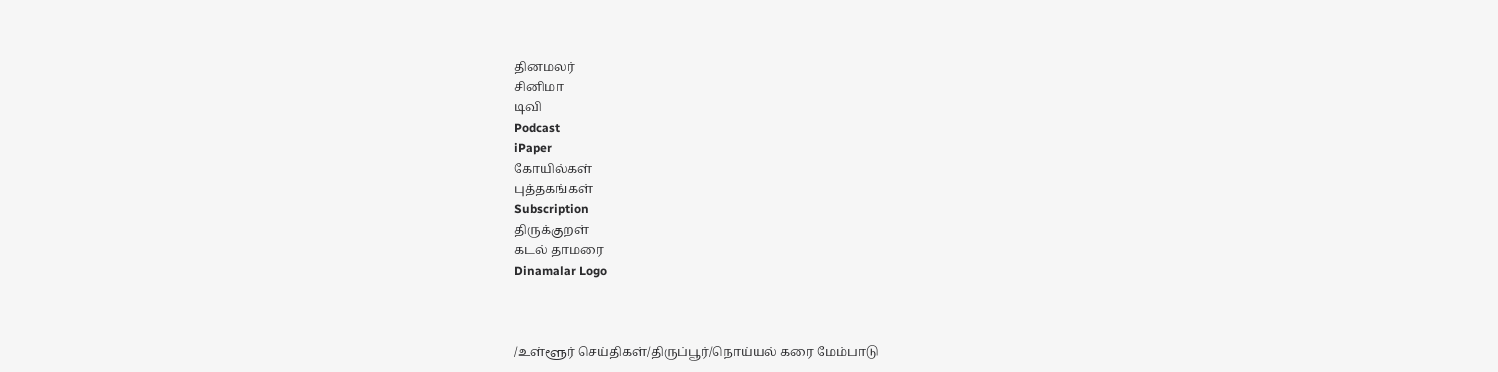தினமலர்
சினிமா
டிவி
Podcast
iPaper
கோயில்கள்
புத்தகங்கள்
Subscription
திருக்குறள்
கடல் தாமரை
Dinamalar Logo



/உள்ளூர் செய்திகள்/திருப்பூர்/நொய்யல் கரை மேம்பாடு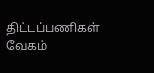திட்டப்பணிகள் வேகம்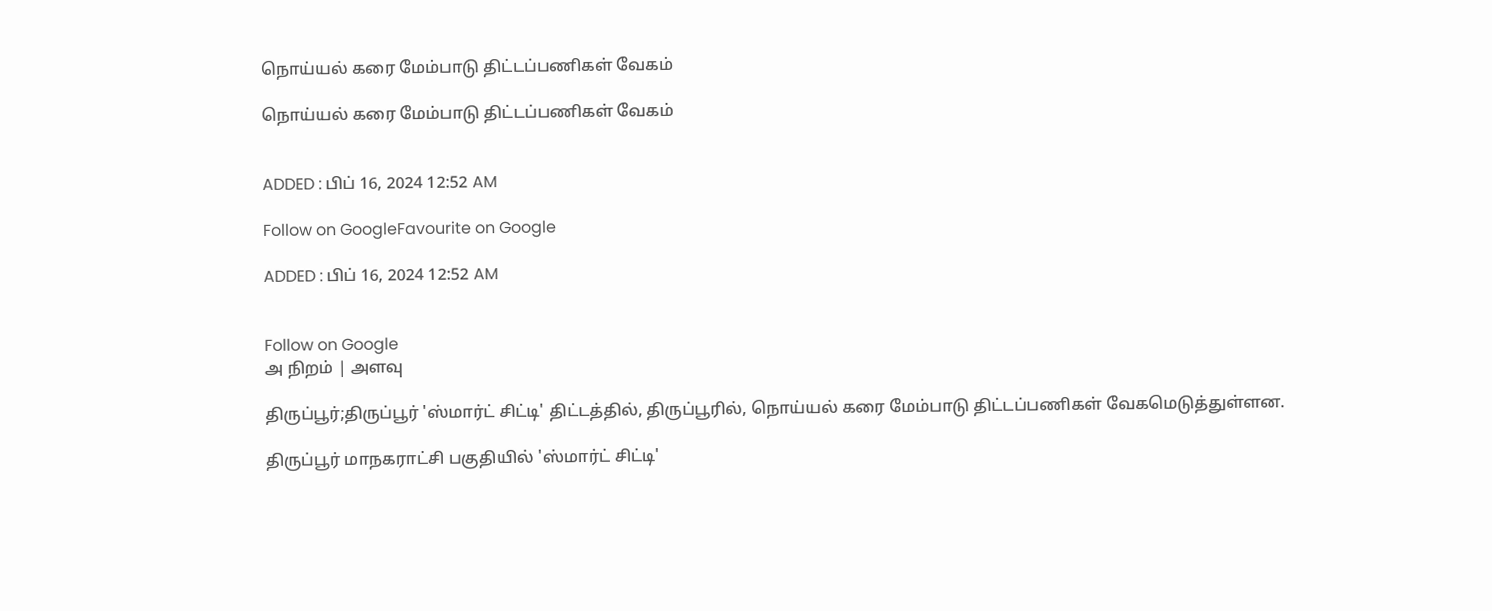நொய்யல் கரை மேம்பாடு திட்டப்பணிகள் வேகம்

நொய்யல் கரை மேம்பாடு திட்டப்பணிகள் வேகம்


ADDED : பிப் 16, 2024 12:52 AM

Follow on GoogleFavourite on Google

ADDED : பிப் 16, 2024 12:52 AM


Follow on Google
அ நிறம் | அளவு

திருப்பூர்;திருப்பூர் 'ஸ்மார்ட் சிட்டி' திட்டத்தில், திருப்பூரில், நொய்யல் கரை மேம்பாடு திட்டப்பணிகள் வேகமெடுத்துள்ளன.

திருப்பூர் மாநகராட்சி பகுதியில் 'ஸ்மார்ட் சிட்டி'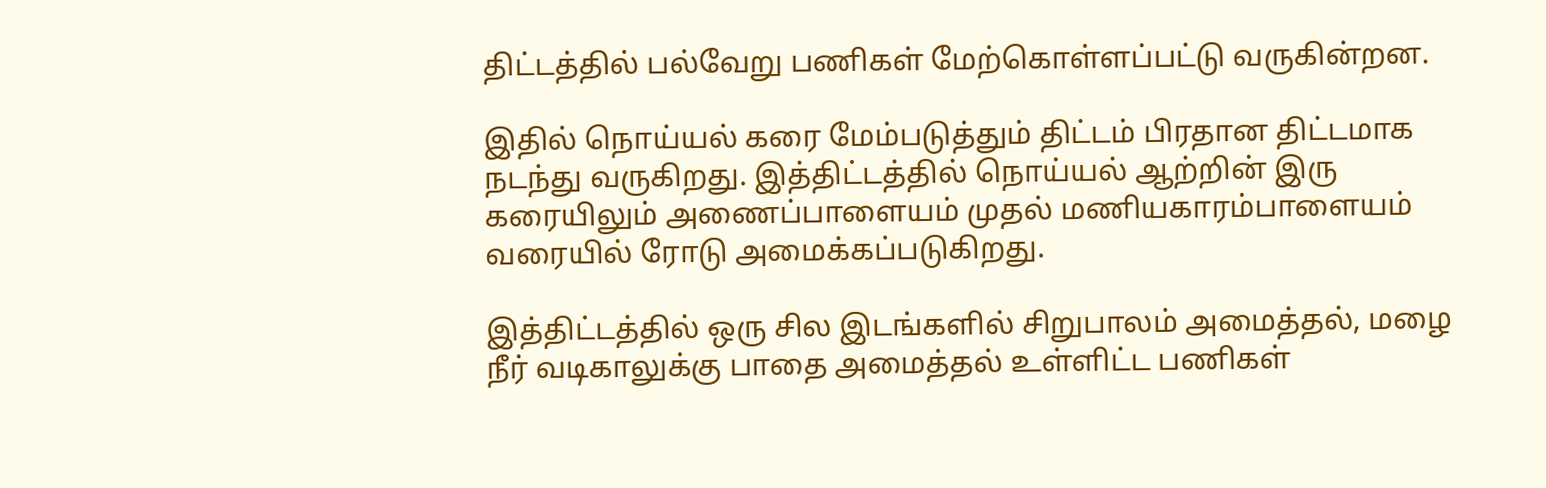திட்டத்தில் பல்வேறு பணிகள் மேற்கொள்ளப்பட்டு வருகின்றன.

இதில் நொய்யல் கரை மேம்படுத்தும் திட்டம் பிரதான திட்டமாக நடந்து வருகிறது. இத்திட்டத்தில் நொய்யல் ஆற்றின் இரு கரையிலும் அணைப்பாளையம் முதல் மணியகாரம்பாளையம் வரையில் ரோடு அமைக்கப்படுகிறது.

இத்திட்டத்தில் ஒரு சில இடங்களில் சிறுபாலம் அமைத்தல், மழை நீர் வடிகாலுக்கு பாதை அமைத்தல் உள்ளிட்ட பணிகள்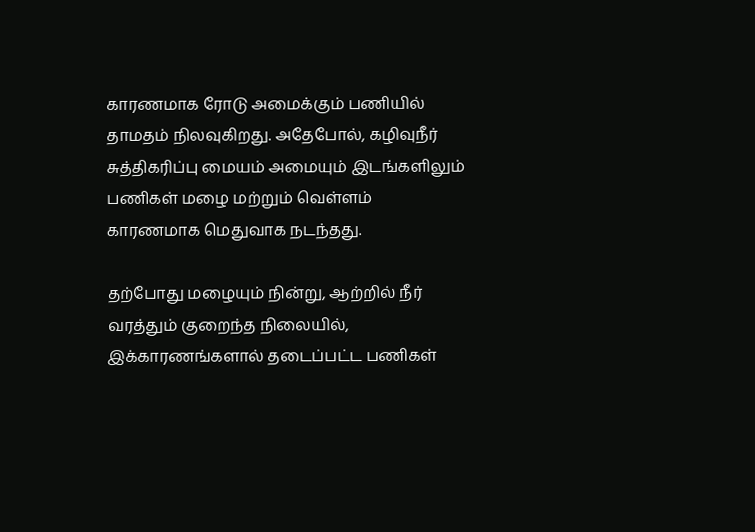காரணமாக ரோடு அமைக்கும் பணியில் தாமதம் நிலவுகிறது. அதேபோல், கழிவுநீர் சுத்திகரிப்பு மையம் அமையும் இடங்களிலும் பணிகள் மழை மற்றும் வெள்ளம் காரணமாக மெதுவாக நடந்தது.

தற்போது மழையும் நின்று, ஆற்றில் நீர் வரத்தும் குறைந்த நிலையில், இக்காரணங்களால் தடைப்பட்ட பணிகள்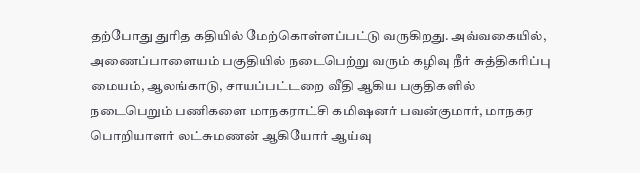தற்போது துரித கதியில் மேற்கொள்ளப்பட்டு வருகிறது. அவ்வகையில், அணைப்பாளையம் பகுதியில் நடைபெற்று வரும் கழிவு நீர் சுத்திகரிப்பு மையம், ஆலங்காடு, சாயப்பட்டறை வீதி ஆகிய பகுதிகளில் நடைபெறும் பணிகளை மாநகராட்சி கமிஷனர் பவன்குமார், மாநகர பொறியாளர் லட்சுமணன் ஆகியோர் ஆய்வு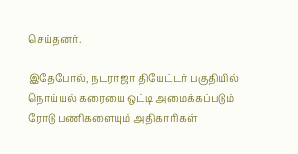செய்தனர்.

இதேபோல், நடராஜா தியேட்டர் பகுதியில் நொய்யல் கரையை ஒட்டி அமைக்கப்படும் ரோடு பணிகளையும் அதிகாரிகள்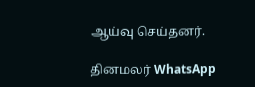ஆய்வு செய்தனர்.

தினமலர் WhatsApp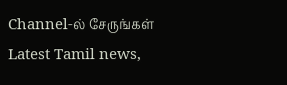Channel-ல் சேருங்கள்
Latest Tamil news,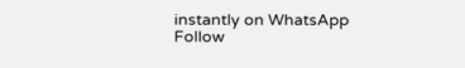instantly on WhatsApp
Follow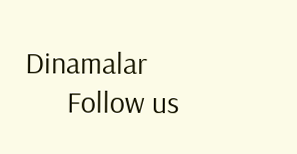Dinamalar
      Follow us